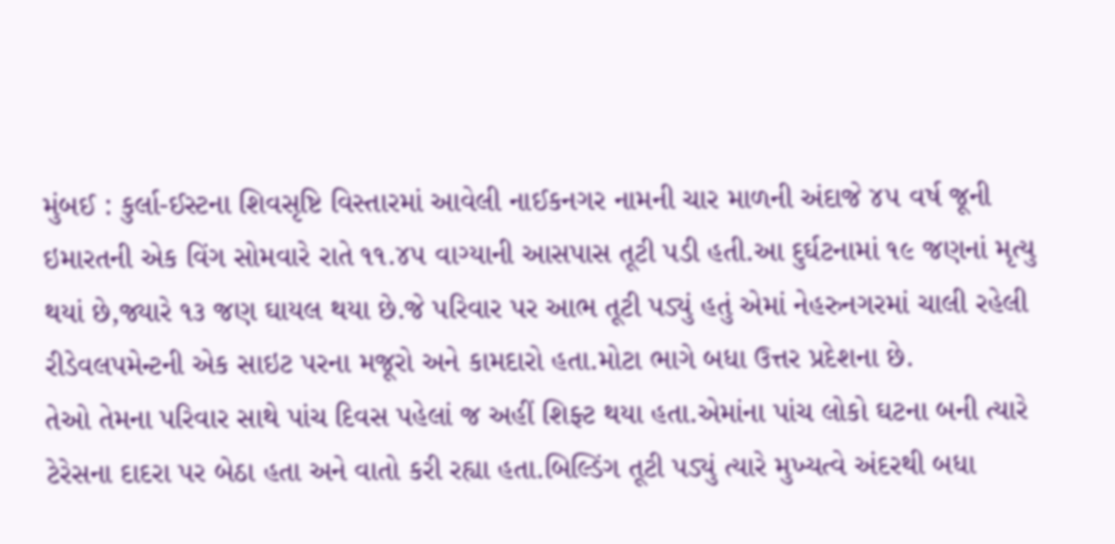મુંબઈ : કુર્લા-ઈસ્ટના શિવસૃષ્ટિ વિસ્તારમાં આવેલી નાઈકનગર નામની ચાર માળની અંદાજે ૪૫ વર્ષ જૂની ઇમારતની એક વિંગ સોમવારે રાતે ૧૧.૪૫ વાગ્યાની આસપાસ તૂટી પડી હતી.આ દુર્ઘટનામાં ૧૯ જણનાં મૃત્યુ થયાં છે,જ્યારે ૧૩ જણ ઘાયલ થયા છે.જે પરિવાર પર આભ તૂટી પડ્યું હતું એમાં નેહરુનગરમાં ચાલી રહેલી રીડેવલપમેન્ટની એક સાઇટ પરના મજૂરો અને કામદારો હતા.મોટા ભાગે બધા ઉત્તર પ્રદેશના છે.
તેઓ તેમના પરિવાર સાથે પાંચ દિવસ પહેલાં જ અહીં શિફ્ટ થયા હતા.એમાંના પાંચ લોકો ઘટના બની ત્યારે ટેરેસના દાદરા પર બેઠા હતા અને વાતો કરી રહ્યા હતા.બિલ્ડિંગ તૂટી પડ્યું ત્યારે મુખ્યત્વે અંદરથી બધા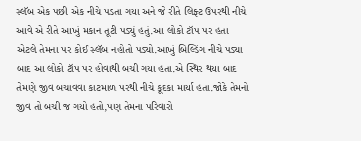સ્લૅબ એક પછી એક નીચે પડતા ગયા અને જે રીતે લિફ્ટ ઉપરથી નીચે આવે એ રીતે આખું મકાન તૂટી પડ્યું હતું.આ લોકો ટૉપ પર હતા એટલે તેમના પર કોઈ સ્લૅબ નહોતો પડ્યો.આખું બિલ્ડિંગ નીચે પડ્યા બાદ આ લોકો ટૉપ પર હોવાથી બચી ગયા હતા.એ સ્થિર થયા બાદ તેમણે જીવ બચાવવા કાટમાળ પરથી નીચે કૂદકા માર્યા હતા.જોકે તેમનો જીવ તો બચી જ ગયો હતો,પણ તેમના પરિવારો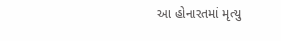આ હોનારતમાં મૃત્યુ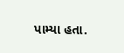પામ્યા હતા.